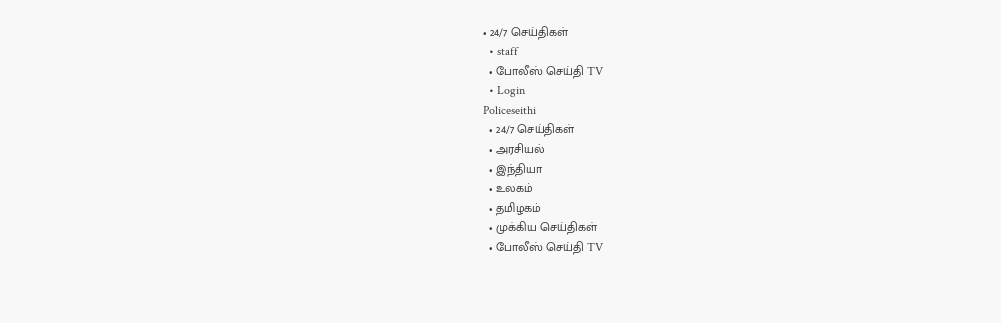• 24/7 செய்திகள்
  • staff
  • போலீஸ் செய்தி TV
  • Login
Policeseithi
  • 24/7 செய்திகள்
  • அரசியல்
  • இந்தியா
  • உலகம்
  • தமிழகம்
  • முக்கிய செய்திகள்
  • போலீஸ் செய்தி TV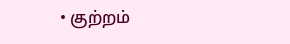• குற்றம்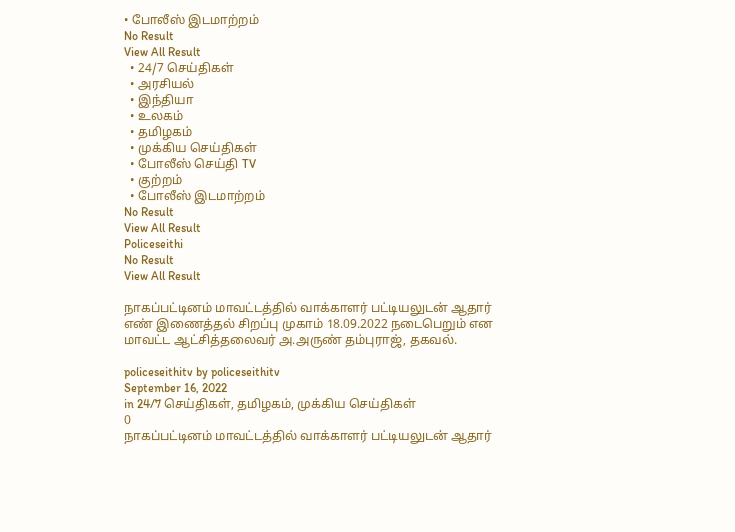• போலீஸ் இடமாற்றம்
No Result
View All Result
  • 24/7 செய்திகள்
  • அரசியல்
  • இந்தியா
  • உலகம்
  • தமிழகம்
  • முக்கிய செய்திகள்
  • போலீஸ் செய்தி TV
  • குற்றம்
  • போலீஸ் இடமாற்றம்
No Result
View All Result
Policeseithi
No Result
View All Result

நாகப்பட்டினம் மாவட்டத்தில் வாக்காளர் பட்டியலுடன் ஆதார் எண் இணைத்தல் சிறப்பு முகாம் 18.09.2022 நடைபெறும் என மாவட்ட ஆட்சித்தலைவர் அ.அருண் தம்புராஜ், தகவல்.

policeseithitv by policeseithitv
September 16, 2022
in 24/7 செய்திகள், தமிழகம், முக்கிய செய்திகள்
0
நாகப்பட்டினம் மாவட்டத்தில் வாக்காளர் பட்டியலுடன் ஆதார்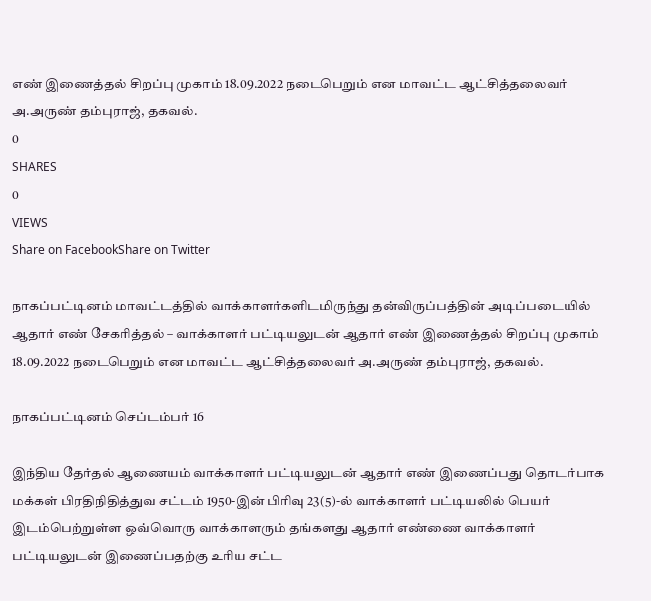எண் இணைத்தல் சிறப்பு முகாம் 18.09.2022 நடைபெறும் என மாவட்ட ஆட்சித்தலைவர் அ.அருண் தம்புராஜ், தகவல்.
0
SHARES
0
VIEWS
Share on FacebookShare on Twitter

நாகப்பட்டினம் மாவட்டத்தில் வாக்காளர்களிடமிருந்து தன்விருப்பத்தின் அடிப்படையில் ஆதார் எண் சேகரித்தல் – வாக்காளர் பட்டியலுடன் ஆதார் எண் இணைத்தல் சிறப்பு முகாம் 18.09.2022 நடைபெறும் என மாவட்ட ஆட்சித்தலைவர் அ.அருண் தம்புராஜ், தகவல்.

நாகப்பட்டினம் செப்டம்பர் 16

இந்திய தேர்தல் ஆணையம் வாக்காளர் பட்டியலுடன் ஆதார் எண் இணைப்பது தொடர்பாக மக்கள் பிரதிநிதித்துவ சட்டம் 1950-இன் பிரிவு 23(5)-ல் வாக்காளர் பட்டியலில் பெயர் இடம்பெற்றுள்ள ஒவ்வொரு வாக்காளரும் தங்களது ஆதார் எண்ணை வாக்காளர் பட்டியலுடன் இணைப்பதற்கு உரிய சட்ட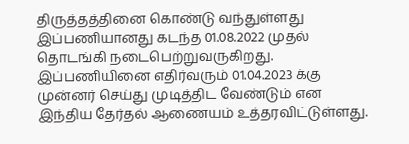திருத்தத்தினை கொண்டு வந்துள்ளது இப்பணியானது கடந்த 01.08.2022 முதல் தொடங்கி நடைபெற்றுவருகிறது. இப்பணியினை எதிர்வரும் 01.04.2023 க்கு முன்னர் செய்து முடித்திட வேண்டும் என இந்திய தேர்தல் ஆணையம் உத்தரவிட்டுள்ளது.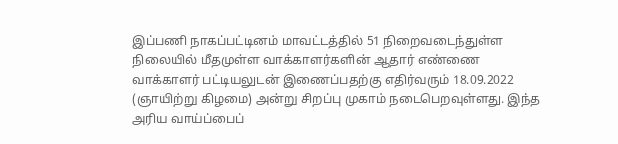இப்பணி நாகப்பட்டினம் மாவட்டத்தில் 51 நிறைவடைந்துள்ள நிலையில் மீதமுள்ள வாக்காளர்களின் ஆதார் எண்ணை வாக்காளர் பட்டியலுடன் இணைப்பதற்கு எதிர்வரும் 18.09.2022 (ஞாயிற்று கிழமை) அன்று சிறப்பு முகாம் நடைபெறவுள்ளது. இந்த அரிய வாய்ப்பைப்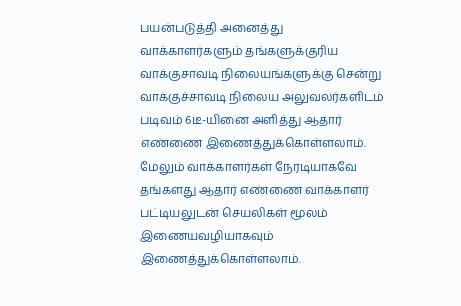பயன்படுத்தி அனைத்து வாக்காளர்களும் தங்களுக்குரிய வாக்குசாவடி நிலையங்களுக்கு சென்று வாக்குச்சாவடி நிலைய அலுவலர்களிடம் படிவம் 6டீ-யினை அளித்து ஆதார் எண்ணை இணைத்துக்கொள்ளலாம். மேலும் வாக்காளர்கள் நேரடியாகவே தங்களது ஆதார் எண்ணை வாக்காளர் பட்டியலுடன் செயலிகள் மூலம் இணையவழியாகவும் இணைத்துக்கொள்ளலாம்.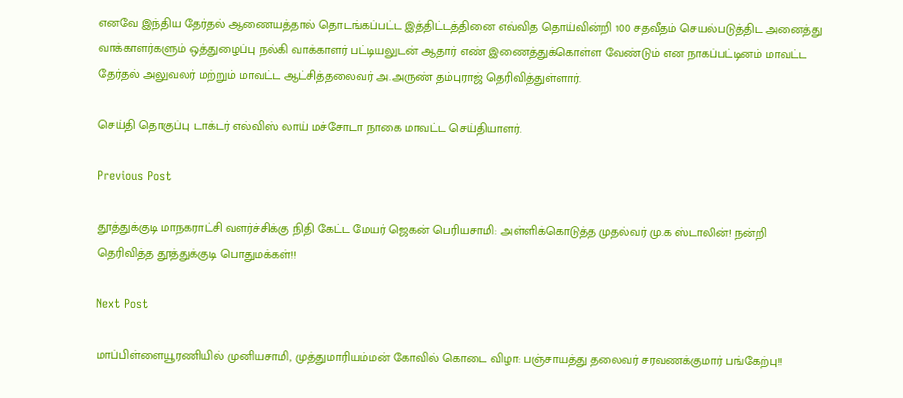எனவே இந்திய தேர்தல் ஆணையத்தால் தொடங்கப்பட்ட இத்திட்டத்தினை எவ்வித தொய்வின்றி 100 சதவீதம் செயல்படுத்திட அனைத்து வாக்காளர்களும் ஒத்துழைப்பு நல்கி வாக்காளர் பட்டியலுடன் ஆதார் எண் இணைத்துக்கொள்ள வேண்டும் என நாகப்பட்டினம் மாவட்ட தேர்தல் அலுவலர் மற்றும் மாவட்ட ஆட்சித்தலைவர் அ.அருண் தம்புராஜ் தெரிவித்துள்ளார்.

செய்தி தொகுப்பு டாக்டர் எல்விஸ் லாய் மச்சோடா நாகை மாவட்ட செய்தியாளர்.

Previous Post

தூத்துக்குடி மாநகராட்சி வளர்ச்சிக்கு நிதி கேட்ட மேயர் ஜெகன் பெரியசாமி: அள்ளிக்கொடுத்த முதல்வர் மு.க ஸ்டாலின்! நன்றி தெரிவித்த தூத்துக்குடி பொதுமக்கள்!!

Next Post

மாப்பிள்ளையூரணியில் முனியசாமி, முத்துமாரியம்மன் கோவில் கொடை விழா: பஞ்சாயத்து தலைவர் சரவணக்குமார் பங்கேற்பு!!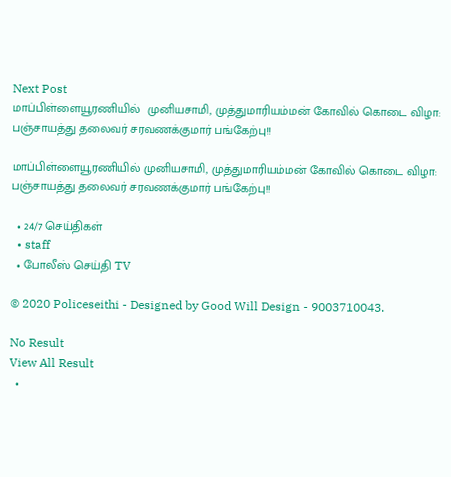Next Post
மாப்பிள்ளையூரணியில்  முனியசாமி, முத்துமாரியம்மன் கோவில் கொடை விழா: பஞ்சாயத்து தலைவர் சரவணக்குமார் பங்கேற்பு!!

மாப்பிள்ளையூரணியில் முனியசாமி, முத்துமாரியம்மன் கோவில் கொடை விழா: பஞ்சாயத்து தலைவர் சரவணக்குமார் பங்கேற்பு!!

  • 24/7 செய்திகள்
  • staff
  • போலீஸ் செய்தி TV

© 2020 Policeseithi - Designed by Good Will Design - 9003710043.

No Result
View All Result
  •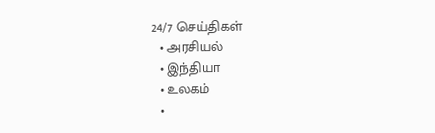24/7 செய்திகள்
  • அரசியல்
  • இந்தியா
  • உலகம்
  •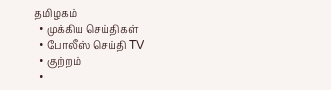தமிழகம்
  • முக்கிய செய்திகள்
  • போலீஸ் செய்தி TV
  • குற்றம்
  •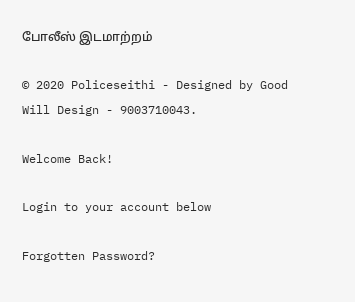போலீஸ் இடமாற்றம்

© 2020 Policeseithi - Designed by Good Will Design - 9003710043.

Welcome Back!

Login to your account below

Forgotten Password?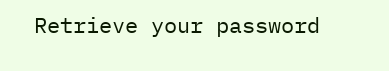Retrieve your password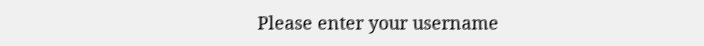Please enter your username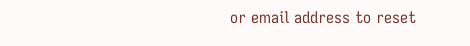or email address to reset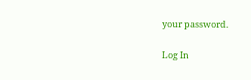your password.

Log In